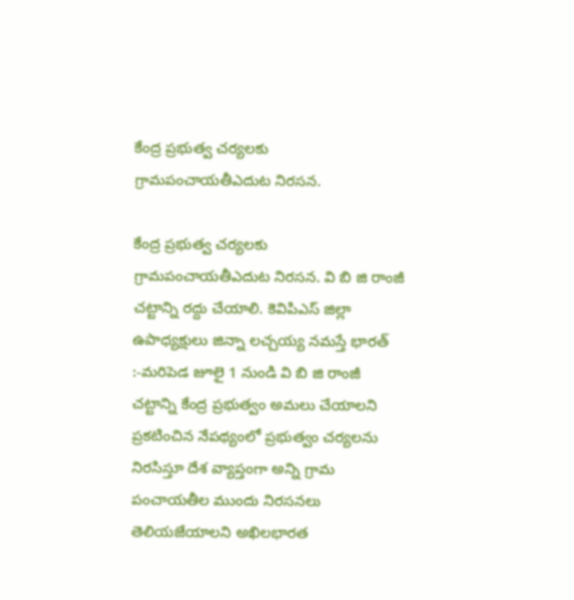కేంద్ర ప్రభుత్వ చర్యలకు  గ్రామపంచాయతీఎదుట నిరసన.

కేంద్ర ప్రభుత్వ చర్యలకు గ్రామపంచాయతీఎదుట నిరసన. వి బి జి రాంజీ చట్టాన్ని రద్దు చేయాలి. కెవిపిఎస్ జిల్లా ఉపాధ్యక్షులు జిన్నా లచ్చయ్య నమస్తే భారత్ :-మరిపెడ జూలై 1 నుండి వి బి జి రాంజీ చట్టాన్ని కేంద్ర ప్రభుత్వం అమలు చేయాలని ప్రకటించిన నేపథ్యంలో ప్రభుత్వం చర్యలను నిరసిస్తూ దేశ వ్యాప్తంగా అన్ని గ్రామ పంచాయతీల ముందు నిరసనలు తెలియజేయాలని అఖిలభారత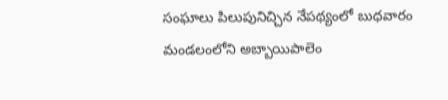సంఘాలు పిలుపునిచ్చిన నేపథ్యంలో బుధవారం మండలంలోని అబ్బాయిపాలెం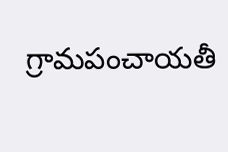గ్రామపంచాయతీ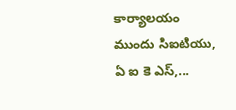కార్యాలయం ముందు సిఐటియు, ఏ ఐ కె ఎస్,...